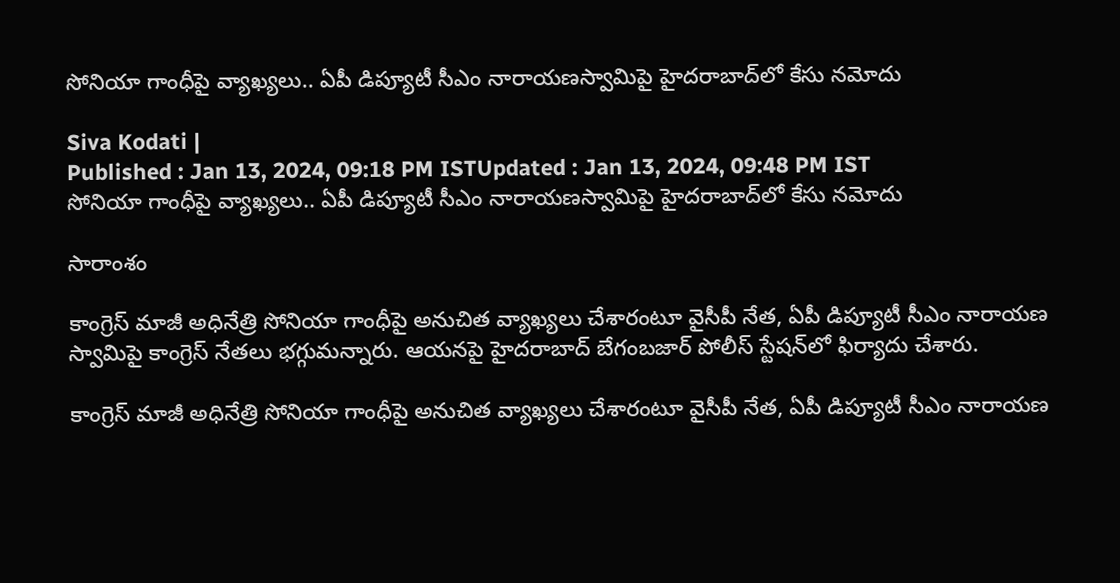సోనియా గాంధీపై వ్యాఖ్యలు.. ఏపీ డిప్యూటీ సీఎం నారాయణస్వామిపై హైదరాబాద్‌లో కేసు నమోదు

Siva Kodati |
Published : Jan 13, 2024, 09:18 PM ISTUpdated : Jan 13, 2024, 09:48 PM IST
సోనియా గాంధీపై వ్యాఖ్యలు.. ఏపీ డిప్యూటీ సీఎం నారాయణస్వామిపై హైదరాబాద్‌లో కేసు నమోదు

సారాంశం

కాంగ్రెస్ మాజీ అధినేత్రి సోనియా గాంధీపై అనుచిత వ్యాఖ్యలు చేశారంటూ వైసీపీ నేత, ఏపీ డిప్యూటీ సీఎం నారాయణ స్వామిపై కాంగ్రెస్ నేతలు భగ్గుమన్నారు. ఆయనపై హైదరాబాద్ బేగంబజార్‌ పోలీస్ స్టేషన్‌లో ఫిర్యాదు చేశారు.

కాంగ్రెస్ మాజీ అధినేత్రి సోనియా గాంధీపై అనుచిత వ్యాఖ్యలు చేశారంటూ వైసీపీ నేత, ఏపీ డిప్యూటీ సీఎం నారాయణ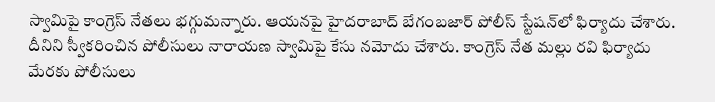స్వామిపై కాంగ్రెస్ నేతలు భగ్గుమన్నారు. ఆయనపై హైదరాబాద్ బేగంబజార్‌ పోలీస్ స్టేషన్‌లో ఫిర్యాదు చేశారు. దీనిని స్వీకరించిన పోలీసులు నారాయణ స్వామిపై కేసు నమోదు చేశారు. కాంగ్రెస్ నేత మల్లు రవి ఫిర్యాదు మేరకు పోలీసులు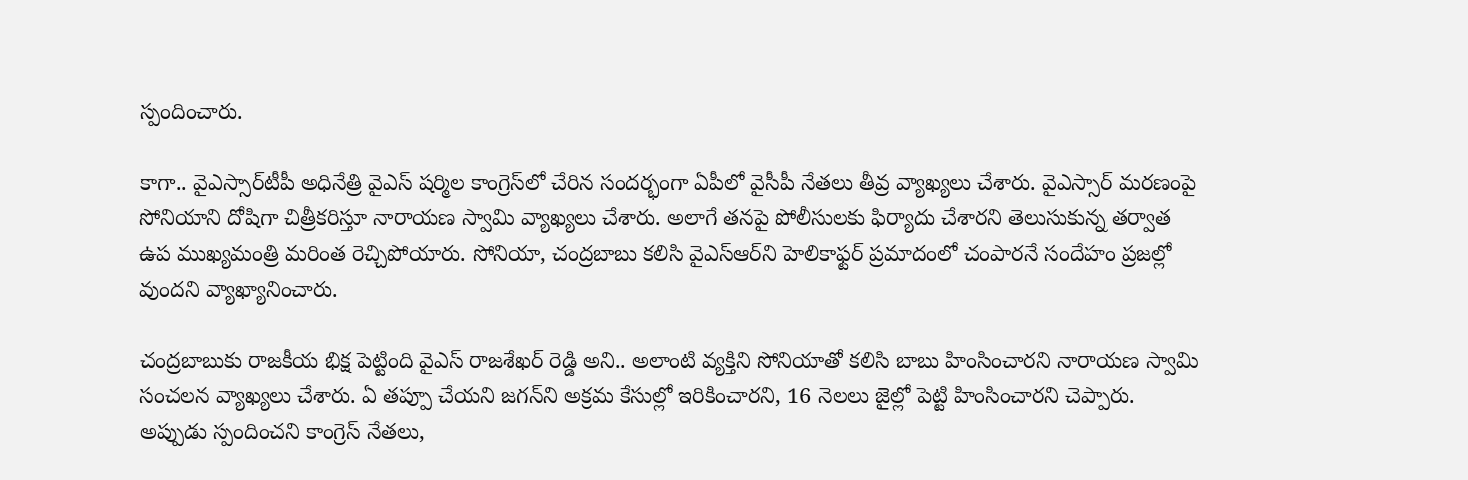స్పందించారు.

కాగా.. వైఎస్సార్‌టీపీ అధినేత్రి వైఎస్ షర్మిల కాంగ్రెస్‌లో చేరిన సందర్భంగా ఏపీలో వైసీపీ నేతలు తీవ్ర వ్యాఖ్యలు చేశారు. వైఎస్సార్ మరణంపై సోనియాని దోషిగా చిత్రీకరిస్తూ నారాయణ స్వామి వ్యాఖ్యలు చేశారు. అలాగే తనపై పోలీసులకు ఫిర్యాదు చేశారని తెలుసుకున్న తర్వాత ఉప ముఖ్యమంత్రి మరింత రెచ్చిపోయారు. సోనియా, చంద్రబాబు కలిసి వైఎస్ఆర్‌ని హెలికాఫ్టర్ ప్రమాదంలో చంపారనే సందేహం ప్రజల్లో వుందని వ్యాఖ్యానించారు.

చంద్రబాబుకు రాజకీయ భిక్ష పెట్టింది వైఎస్ రాజశేఖర్ రెడ్డి అని.. అలాంటి వ్యక్తిని సోనియాతో కలిసి బాబు హింసించారని నారాయణ స్వామి సంచలన వ్యాఖ్యలు చేశారు. ఏ తప్పూ చేయని జగన్‌ని అక్రమ కేసుల్లో ఇరికించారని, 16 నెలలు జైల్లో పెట్టి హింసించారని చెప్పారు. అప్పుడు స్పందించని కాంగ్రెస్ నేతలు,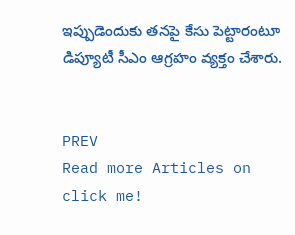ఇప్పుడెందుకు తనపై కేసు పెట్టారంటూ డిప్యూటీ సీఎం ఆగ్రహం వ్యక్తం చేశారు.


PREV
Read more Articles on
click me!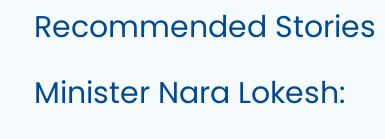Recommended Stories

Minister Nara Lokesh: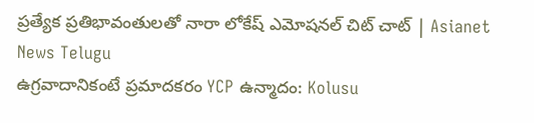ప్రత్యేక ప్రతిభావంతులతో నారా లోకేష్ ఎమోషనల్ చిట్ చాట్ | Asianet News Telugu
ఉగ్రవాదానికంటే ప్రమాదకరం YCP ఉన్మాదం: Kolusu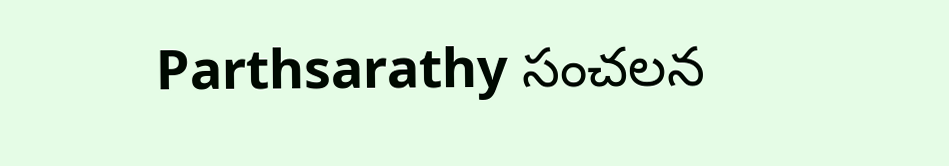Parthsarathy సంచలన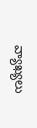వ్యాఖ్యలు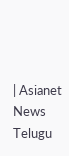| Asianet News Telugu